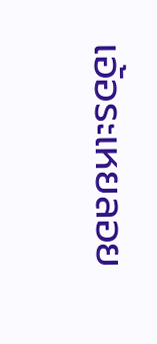เอ้อระเหยลอย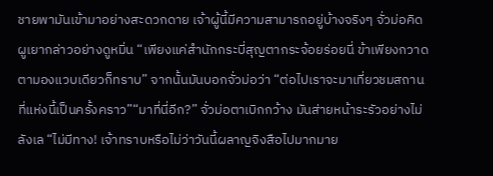ชายพามันเข้ามาอย่างสะดวกดาย เจ้าผู้นี้มีความสามารถอยู่บ้างจริงๆ จั่วม่อคิดผูเยากล่าวอย่างดูหมิ่น “เพียงแค่สำนักกระบี่สุญตากระจ้อยร่อยนี่ ข้าเพียงกวาดตามองแวบเดียวก็ทราบ” จากนั้นมันบอกจั่วม่อว่า “ต่อไปเราจะมาเที่ยวชมสถานที่แห่งนี้เป็นครั้งคราว”“มาที่นี่อีก?” จั่วม่อตาเบิกกว้าง มันส่ายหน้าระรัวอย่างไม่ลังเล “ไม่มีทาง! เจ้าทราบหรือไม่ว่าวันนี้ผลาญจิงสือไปมากมาย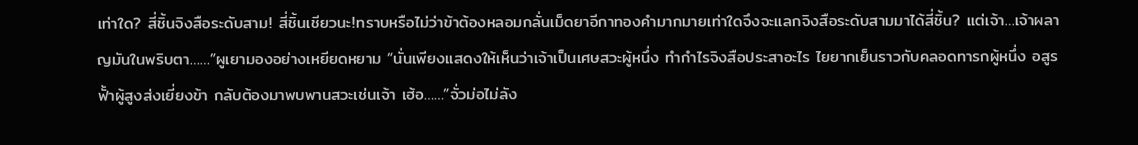เท่าใด? สี่ชิ้นจิงสือระดับสาม! สี่ชิ้นเชียวนะ!ทราบหรือไม่ว่าข้าต้องหลอมกลั่นเม็ดยาอีกาทองคำมากมายเท่าใดจึงจะแลกจิงสือระดับสามมาได้สี่ชิ้น? แต่เจ้า…เจ้าผลาญมันในพริบตา……”ผูเยามองอย่างเหยียดหยาม “นั่นเพียงแสดงให้เห็นว่าเจ้าเป็นเศษสวะผู้หนึ่ง ทำกำไรจิงสือประสาอะไร ไยยากเย็นราวกับคลอดทารกผู้หนึ่ง อสูรฟั้าผู้สูงส่งเยี่ยงข้า กลับต้องมาพบพานสวะเช่นเจ้า เฮ้อ……”จั่วม่อไม่ลัง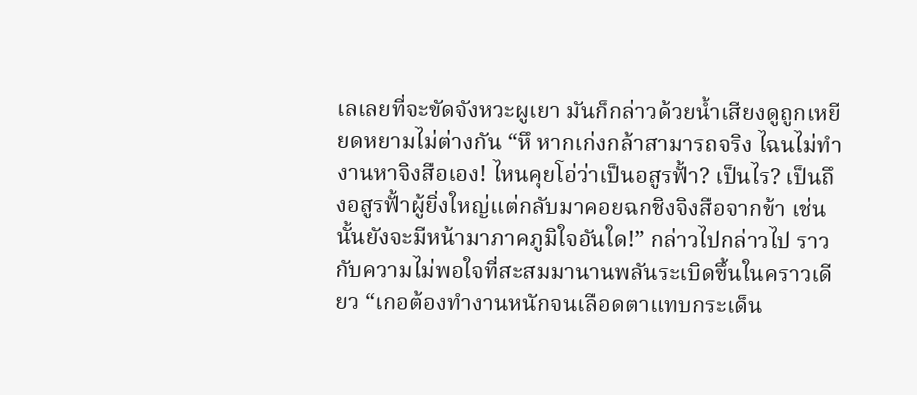เลเลยที่จะขัดจังหวะผูเยา มันก็กล่าวด้วยน้ำเสียงดูถูกเหยียดหยามไม่ต่างกัน “หึ หากเก่งกล้าสามารถจริง ไฉนไม่ทำงานหาจิงสือเอง! ไหนคุยโอ่ว่าเป็นอสูรฟั้า? เป็นไร? เป็นถึงอสูรฟั้าผู้ยิ่งใหญ่แต่กลับมาคอยฉกชิงจิงสือจากข้า เช่นนั้นยังจะมีหน้ามาภาคภูมิใจอันใด!” กล่าวไปกล่าวไป ราวกับความไม่พอใจที่สะสมมานานพลันระเบิดขึ้นในคราวเดียว “เกอต้องทำงานหนักจนเลือดตาแทบกระเด็น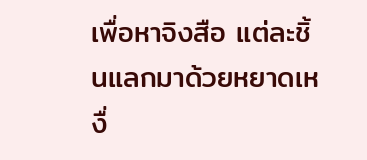เพื่อหาจิงสือ แต่ละชิ้นแลกมาด้วยหยาดเหงื่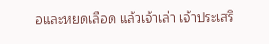อและหยดเลือด แล้วเจ้าเล่า เจ้าประเสริ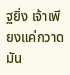ฐยิ่ง เจ้าเพียงแค่กวาดมัน